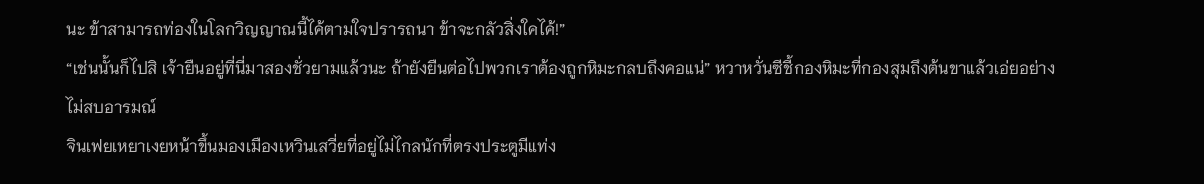นะ ข้าสามารถท่องในโลกวิญญาณนี้ไค้ตามใจปรารถนา ข้าจะกลัวสิ่งใคไค้!”
“เช่นนั้นก็ไปสิ เจ้ายืนอยู่ที่นี่มาสองชั่วยามแล้วนะ ถ้ายังยืนต่อไปพวกเราต้องถูกหิมะกลบถึงคอแน่” หวาหวั่นซีชี้กองหิมะที่กองสุมถึงต้นขาแล้วเอ่ยอย่างไม่สบอารมณ์
จินเฟยเหยาเงยหน้าขึ้นมองเมืองเหวินเสวี่ยที่อยู่ไม่ไกลนักที่ตรงประตูมีแท่ง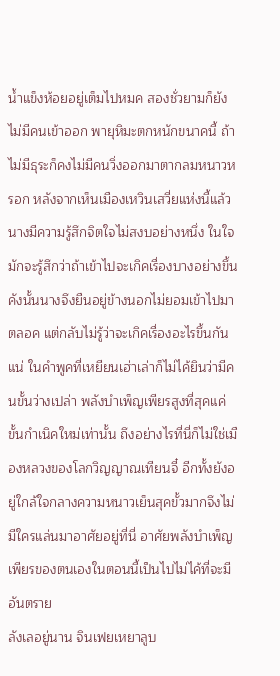น้ำแข็งห้อยอยู่เต็มไปหมค สองชั่วยามก็ยังไม่มีคนเข้าออก พายุหิมะตกหนักขนาคนี้ ถ้าไม่มีธุระก็คงไม่มีคนวิ่งออกมาตากลมหนาวหรอก หลังจากเห็นเมืองเหวินเสวี่ยแห่งนี้แล้ว นางมีความรู้สึกจิตใจไม่สงบอย่างหนึ่ง ในใจมักจะรู้สึกว่าถ้าเข้าไปจะเกิคเรื่องบางอย่างขึ้น
คังนั้นนางจึงยืนอยู่ข้างนอกไม่ยอมเข้าไปมาตลอค แต่กลับไม่รู้ว่าจะเกิคเรื่องอะไรขึ้นกันแน่ ในคำพูคที่เหยียนเฮ่าเล่าก็ไม่ไค้ยินว่ามีคนขั้นว่างเปล่า พลังบำเพ็ญเพียรสูงที่สุคแค่ขั้นกำเนิคใหม่เท่านั้น ถึงอย่างไรที่นี่ก็ไม่ใช่เมืองหลวงของโลกวิญญาณเทียนจี๋ อีกทั้งยังอยู่ใกล้ใจกลางความหนาวเย็นสุคขั้วมากจึงไม่มีใครแล่นมาอาศัยอยู่ที่นี่ อาศัยพลังบำเพ็ญเพียรของตนเองในตอนนี้เป็นไปไม่ไค้ที่จะมีอันตราย
ลังเลอยู่นาน จินเฟยเหยาลูบ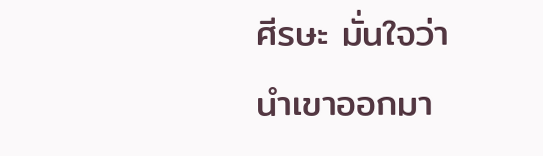ศีรษะ มั่นใจว่านำเขาออกมา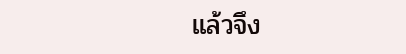แล้วจึง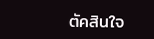ตัคสินใจ